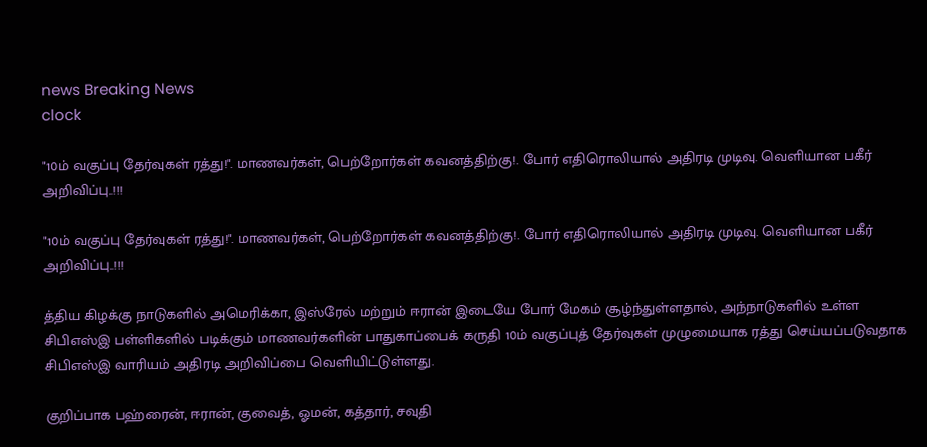news Breaking News
clock

"10ம் வகுப்பு தேர்வுகள் ரத்து!". மாணவர்கள், பெற்றோர்கள் கவனத்திற்கு!. போர் எதிரொலியால் அதிரடி முடிவு. வெளியான பகீர் அறிவிப்பு..!!!

"10ம் வகுப்பு தேர்வுகள் ரத்து!". மாணவர்கள், பெற்றோர்கள் கவனத்திற்கு!. போர் எதிரொலியால் அதிரடி முடிவு. வெளியான பகீர் அறிவிப்பு..!!!

த்திய கிழக்கு நாடுகளில் அமெரிக்கா, இஸ்ரேல் மற்றும் ஈரான் இடையே போர் மேகம் சூழ்ந்துள்ளதால், அந்நாடுகளில் உள்ள சிபிஎஸ்இ பள்ளிகளில் படிக்கும் மாணவர்களின் பாதுகாப்பைக் கருதி 10ம் வகுப்புத் தேர்வுகள் முழுமையாக ரத்து செய்யப்படுவதாக சிபிஎஸ்இ வாரியம் அதிரடி அறிவிப்பை வெளியிட்டுள்ளது.

குறிப்பாக பஹ்ரைன், ஈரான், குவைத், ஓமன், கத்தார், சவுதி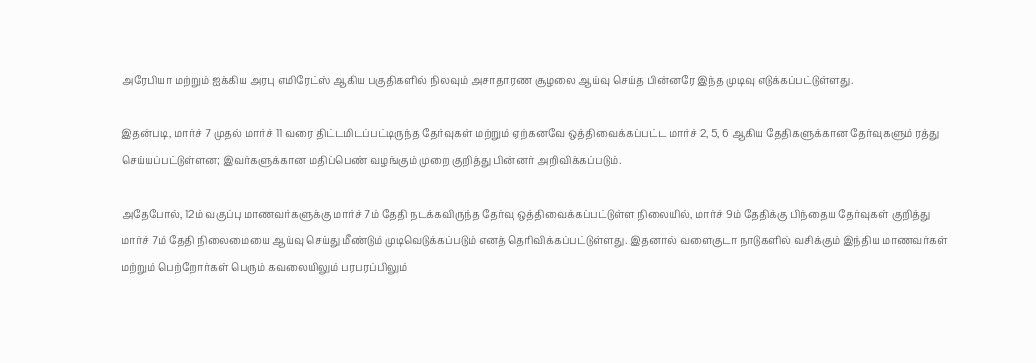அரேபியா மற்றும் ஐக்கிய அரபு எமிரேட்ஸ் ஆகிய பகுதிகளில் நிலவும் அசாதாரண சூழலை ஆய்வு செய்த பின்னரே இந்த முடிவு எடுக்கப்பட்டுள்ளது.

இதன்படி, மார்ச் 7 முதல் மார்ச் 11 வரை திட்டமிடப்பட்டிருந்த தேர்வுகள் மற்றும் ஏற்கனவே ஒத்திவைக்கப்பட்ட மார்ச் 2, 5, 6 ஆகிய தேதிகளுக்கான தேர்வுகளும் ரத்து செய்யப்பட்டுள்ளன; இவர்களுக்கான மதிப்பெண் வழங்கும் முறை குறித்து பின்னர் அறிவிக்கப்படும்.

அதேபோல், 12ம் வகுப்பு மாணவர்களுக்கு மார்ச் 7ம் தேதி நடக்கவிருந்த தேர்வு ஒத்திவைக்கப்பட்டுள்ள நிலையில், மார்ச் 9ம் தேதிக்கு பிந்தைய தேர்வுகள் குறித்து மார்ச் 7ம் தேதி நிலைமையை ஆய்வு செய்து மீண்டும் முடிவெடுக்கப்படும் எனத் தெரிவிக்கப்பட்டுள்ளது. இதனால் வளைகுடா நாடுகளில் வசிக்கும் இந்திய மாணவர்கள் மற்றும் பெற்றோர்கள் பெரும் கவலையிலும் பரபரப்பிலும்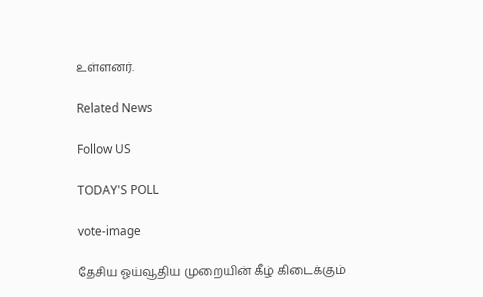உள்ளனர்.

Related News

Follow US

TODAY'S POLL

vote-image

தேசிய ஓய்வூதிய முறையின் கீழ் கிடைக்கும்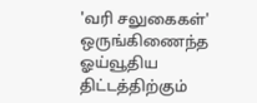'வரி சலுகைகள்' ஒருங்கிணைந்த ஓய்வூதிய திட்டத்திற்கும்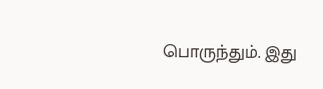பொருந்தும். இது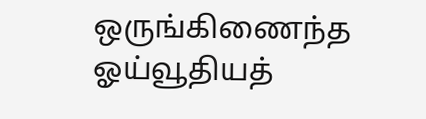ஒருங்கிணைந்த ஓய்வூதியத்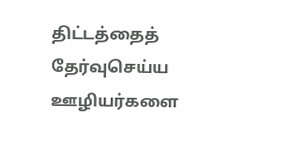திட்டத்தைத் தேர்வுசெய்ய ஊழியர்களை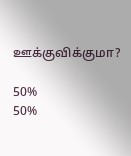ஊக்குவிக்குமா?

50%
50%